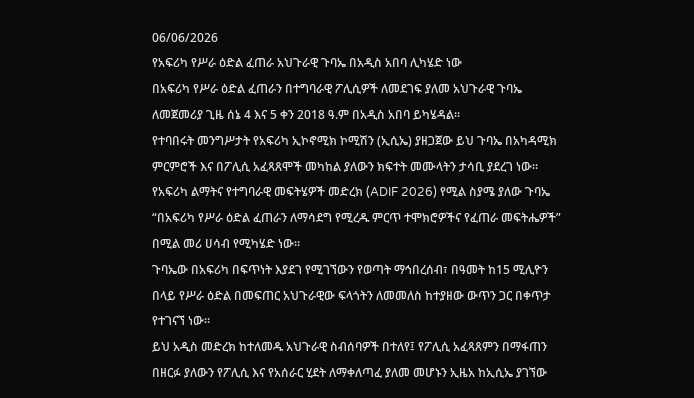06/06/2026
የአፍሪካ የሥራ ዕድል ፈጠራ አህጉራዊ ጉባኤ በአዲስ አበባ ሊካሄድ ነው
በአፍሪካ የሥራ ዕድል ፈጠራን በተግባራዊ ፖሊሲዎች ለመደገፍ ያለመ አህጉራዊ ጉባኤ ለመጀመሪያ ጊዜ ሰኔ 4 እና 5 ቀን 2018 ዓ.ም በአዲስ አበባ ይካሄዳል።
የተባበሩት መንግሥታት የአፍሪካ ኢኮኖሚክ ኮሚሽን (ኢሲኤ) ያዘጋጀው ይህ ጉባኤ በአካዳሚክ ምርምሮች እና በፖሊሲ አፈጻጸሞች መካከል ያለውን ክፍተት መሙላትን ታሳቢ ያደረገ ነው።
የአፍሪካ ልማትና የተግባራዊ መፍትሄዎች መድረክ (ADIF 2026) የሚል ስያሜ ያለው ጉባኤ “በአፍሪካ የሥራ ዕድል ፈጠራን ለማሳደግ የሚረዱ ምርጥ ተሞክሮዎችና የፈጠራ መፍትሔዎች” በሚል መሪ ሀሳብ የሚካሄድ ነው።
ጉባኤው በአፍሪካ በፍጥነት እያደገ የሚገኘውን የወጣት ማኅበረሰብ፣ በዓመት ከ15 ሚሊዮን በላይ የሥራ ዕድል በመፍጠር አህጉራዊው ፍላጎትን ለመመለስ ከተያዘው ውጥን ጋር በቀጥታ የተገናኘ ነው።
ይህ አዲስ መድረክ ከተለመዱ አህጉራዊ ስብሰባዎች በተለየ፤ የፖሊሲ አፈጻጸምን በማፋጠን በዘርፉ ያለውን የፖሊሲ እና የአሰራር ሂደት ለማቀለጣፈ ያለመ መሆኑን ኢዜአ ከኢሲኤ ያገኘው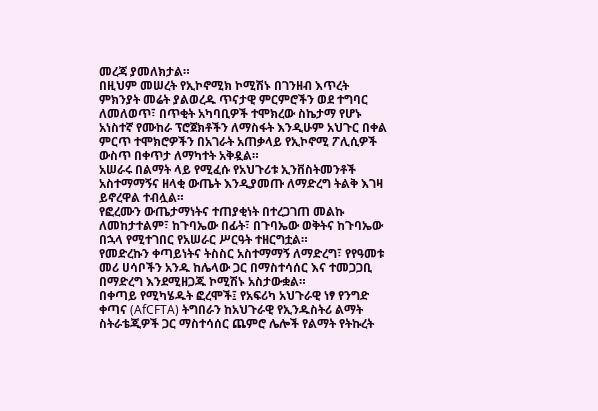መረጃ ያመለክታል።
በዚህም መሠረት የኢኮኖሚክ ኮሚሽኑ በገንዘብ እጥረት ምክንያት መሬት ያልወረዱ ጥናታዊ ምርምሮችን ወደ ተግባር ለመለወጥ፣ በጥቂት አካባቢዎች ተሞክረው ስኬታማ የሆኑ አነስተኛ የሙከራ ፕሮጀክቶችን ለማስፋት እንዲሁም አህጉር በቀል ምርጥ ተሞክሮዎችን በአገራት አጠቃላይ የኢኮኖሚ ፖሊሲዎች ውስጥ በቀጥታ ለማካተት አቅዷል።
አሠራሩ በልማት ላይ የሚፈሱ የአህጉሪቱ ኢንቨስትመንቶች አስተማማኝና ዘላቂ ውጤት እንዲያመጡ ለማድረግ ትልቅ እገዛ ይኖረዋል ተብሏል።
የፎረሙን ውጤታማነትና ተጠያቂነት በተረጋገጠ መልኩ ለመከታተልም፣ ከጉባኤው በፊት፣ በጉባኤው ወቅትና ከጉባኤው በኋላ የሚተገበር የአሠራር ሥርዓት ተዘርግቷል።
የመድረኩን ቀጣይነትና ትስስር አስተማማኝ ለማድረግ፣ የየዓመቱ መሪ ሀሳቦችን አንዱ ከሌላው ጋር በማስተሳሰር እና ተመጋጋቢ በማድረግ እንደሚዘጋጁ ኮሚሽኑ አስታውቋል።
በቀጣይ የሚካሄዱት ፎረሞች፤ የአፍሪካ አህጉራዊ ነፃ የንግድ ቀጣና (AfCFTA) ትግበራን ከአህጉራዊ የኢንዱስትሪ ልማት ስትራቴጂዎች ጋር ማስተሳሰር ጨምሮ ሌሎች የልማት የትኩረት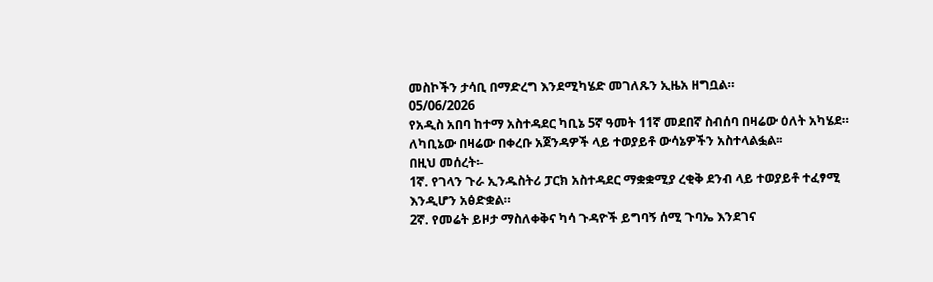መስኮችን ታሳቢ በማድረግ እንደሚካሄድ መገለጹን ኢዜአ ዘግቧል።
05/06/2026
የአዲስ አበባ ከተማ አስተዳደር ካቢኔ 5ኛ ዓመት 11ኛ መደበኛ ስብሰባ በዛሬው ዕለት አካሄደ።
ለካቢኔው በዛሬው በቀረቡ አጀንዳዎች ላይ ተወያይቶ ውሳኔዎችን አስተላልፏል፡፡
በዚህ መሰረት፡-
1ኛ. የገላን ጉራ ኢንዱስትሪ ፓርክ አስተዳደር ማቋቋሚያ ረቂቅ ደንብ ላይ ተወያይቶ ተፈፃሚ እንዲሆን አፅድቋል።
2ኛ. የመሬት ይዞታ ማስለቀቅና ካሳ ጉዳዮች ይግባኝ ሰሚ ጉባኤ እንደገና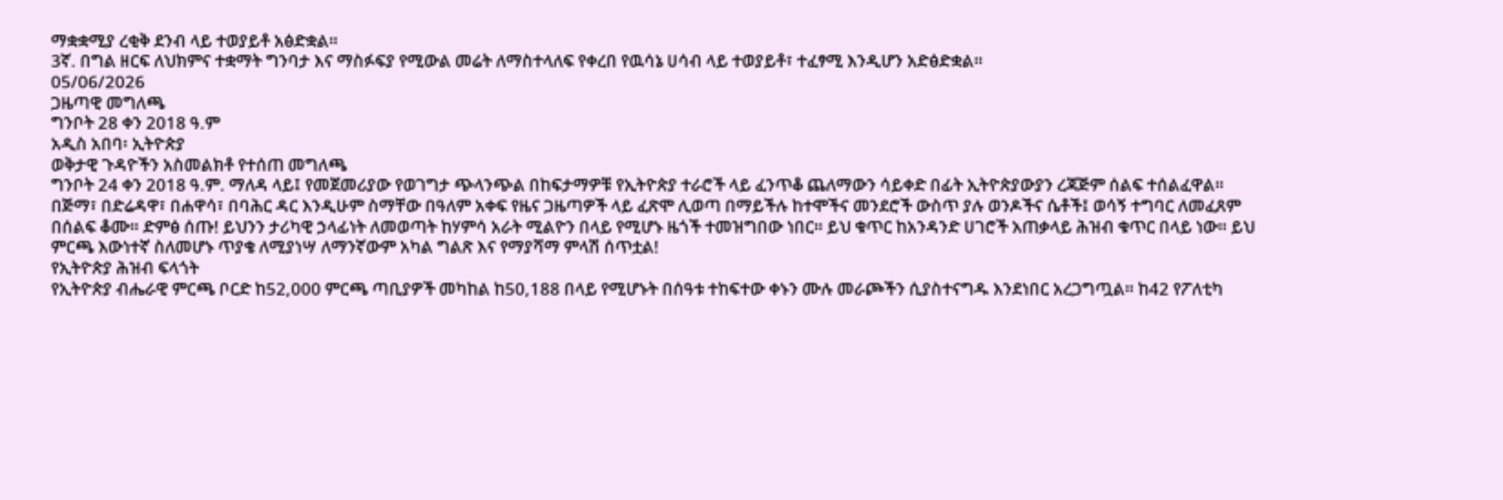ማቋቋሚያ ረቂቅ ደንብ ላይ ተወያይቶ አፅድቋል።
3ኛ. በግል ዘርፍ ለህክምና ተቋማት ግንባታ እና ማስፉፍያ የሚውል መሬት ለማስተላለፍ የቀረበ የዉሳኔ ሀሳብ ላይ ተወያይቶ፣ ተፈፃሚ እንዲሆን አድፅድቋል።
05/06/2026
ጋዜጣዊ መግለጫ
ግንቦት 28 ቀን 2018 ዓ.ም
አዲስ አበባ፡ ኢትዮጵያ
ወቅታዊ ጉዳዮችን አስመልክቶ የተሰጠ መግለጫ
ግንቦት 24 ቀን 2018 ዓ.ም. ማለዳ ላይ፤ የመጀመሪያው የወገግታ ጭላንጭል በከፍታማዎቹ የኢትዮጵያ ተራሮች ላይ ፈንጥቆ ጨለማውን ሳይቀድ በፊት ኢትዮጵያውያን ረጃጅም ሰልፍ ተሰልፈዋል። በጅማ፣ በድሬዳዋ፣ በሐዋሳ፣ በባሕር ዳር እንዲሁም ስማቸው በዓለም አቀፍ የዜና ጋዜጣዎች ላይ ፈጽሞ ሊወጣ በማይችሉ ከተሞችና መንደሮች ውስጥ ያሉ ወንዶችና ሴቶች፤ ወሳኝ ተግባር ለመፈጸም በሰልፍ ቆሙ። ድምፅ ሰጡ! ይህንን ታሪካዊ ኃላፊነት ለመወጣት ከሃምሳ አራት ሚልዮን በላይ የሚሆኑ ዜጎች ተመዝግበው ነበር። ይህ ቁጥር ከአንዳንድ ሀገሮች አጠቃላይ ሕዝብ ቁጥር በላይ ነው። ይህ ምርጫ እውነተኛ ስለመሆኑ ጥያቄ ለሚያነሣ ለማንኛውም አካል ግልጽ እና የማያሻማ ምላሽ ሰጥቷል!
የኢትዮጵያ ሕዝብ ፍላጎት
የኢትዮጵያ ብሔራዊ ምርጫ ቦርድ ከ52,000 ምርጫ ጣቢያዎች መካከል ከ50,188 በላይ የሚሆኑት በሰዓቱ ተከፍተው ቀኑን ሙሉ መራጮችን ሲያስተናግዱ እንደነበር አረጋግጧል። ከ42 የፖለቲካ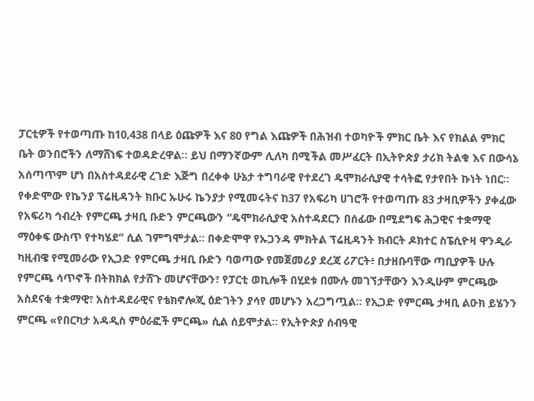ፓርቲዎች የተወጣጡ ከ10,438 በላይ ዕጩዎች እና 80 የግል እጩዎች በሕዝብ ተወካዮች ምክር ቤት እና የክልል ምክር ቤት ወንበሮችን ለማሸነፍ ተወዳድረዋል። ይህ በማንኛውም ሊለካ በሚችል መሥፈርት በኢትዮጵያ ታሪክ ትልቁ እና በውሳኔ አሰጣጥም ሆነ በአስተዳደራዊ ረገድ እጅግ በረቀቀ ሁኔታ ተግባራዊ የተደረገ ዴሞክራሲያዊ ተሳትፎ የታየበት ኩነት ነበር።
የቀድሞው የኬንያ ፕሬዚዳንት ክቡር ኡሁሩ ኬንያታ የሚመሩትና ከ37 የአፍሪካ ሀገሮች የተወጣጡ 83 ታዛቢዎችን ያቀፈው የአፍሪካ ኅብረት የምርጫ ታዛቢ ቡድን ምርጫውን “ዴሞክራሲያዊ አስተዳደርን በሰፊው በሚደግፍ ሕጋዊና ተቋማዊ ማዕቀፍ ውስጥ የተካሄደ” ሲል ገምግሞታል። በቀድሞዋ የኡጋንዳ ምክትል ፕሬዚዳንት ክብርት ዶክተር ስፔሲዮዛ ዋንዲራ ካዚብዌ የሚመራው የኢጋድ የምርጫ ታዛቢ ቡድን ባወጣው የመጀመሪያ ደረጃ ሪፖርት፥ በታዘቡባቸው ጣቢያዎች ሁሉ የምርጫ ሳጥኖች በትክክል የታሸጉ መሆናቸውን፣ የፓርቲ ወኪሎች በሂደቱ በሙሉ መገኘታቸውን እንዲሁም ምርጫው አስደናቂ ተቋማዊ፣ አስተዳደራዊና የቴክኖሎጂ ዕድገትን ያሳየ መሆኑን አረጋግጧል። የኢጋድ የምርጫ ታዛቢ ልዑክ ይሄንን ምርጫ «የበርካታ አዳዲስ ምዕራፎች ምርጫ» ሲል ሰይሞታል። የኢትዮጵያ ሰብዓዊ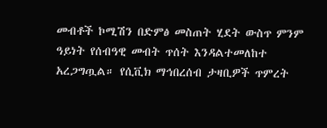መብቶች ኮሚሽን በድምፅ መስጠት ሂደት ውስጥ ምንም ዓይነት የሰብዓዊ መብት ጥሰት እንዳልተመለከተ አረጋግጧል። የሲቪክ ማኅበረሰብ ታዛቢዎች ጥምረት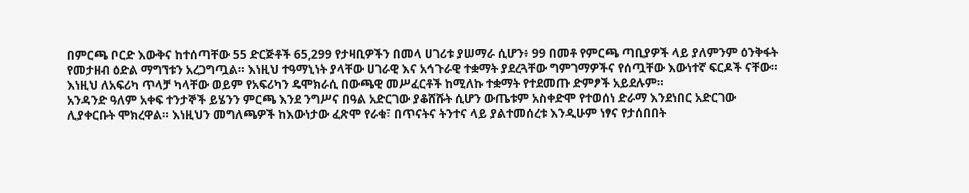በምርጫ ቦርድ እውቅና ከተሰጣቸው 55 ድርጅቶች 65,299 የታዛቢዎችን በመላ ሀገሪቱ ያሠማራ ሲሆን፥ 99 በመቶ የምርጫ ጣቢያዎች ላይ ያለምንም ዕንቅፋት የመታዘብ ዕድል ማግኘቱን አረጋግጧል። እነዚህ ተዓማኒነት ያላቸው ሀገራዊ እና አኅጉራዊ ተቋማት ያደረጓቸው ግምገማዎችና የሰጧቸው እውነተኛ ፍርዶች ናቸው። እነዚህ ለአፍሪካ ጥላቻ ካላቸው ወይም የአፍሪካን ዴሞክራሲ በውጫዊ መሥፈርቶች ከሚለኩ ተቋማት የተደመጡ ድምፆች አይደሉም።
አንዳንድ ዓለም አቀፍ ተንታኞች ይሄንን ምርጫ እንደ ንግሥና በዓል አድርገው ያቆሸሹት ሲሆን ውጤቱም አስቀድሞ የተወሰነ ድራማ እንደነበር አድርገው ሊያቀርቡት ሞክረዋል። እነዚህን መግለጫዎች ከእውነታው ፈጽሞ የራቁ፣ በጥናትና ትንተና ላይ ያልተመሰረቱ እንዲሁም ነፃና የታሰበበት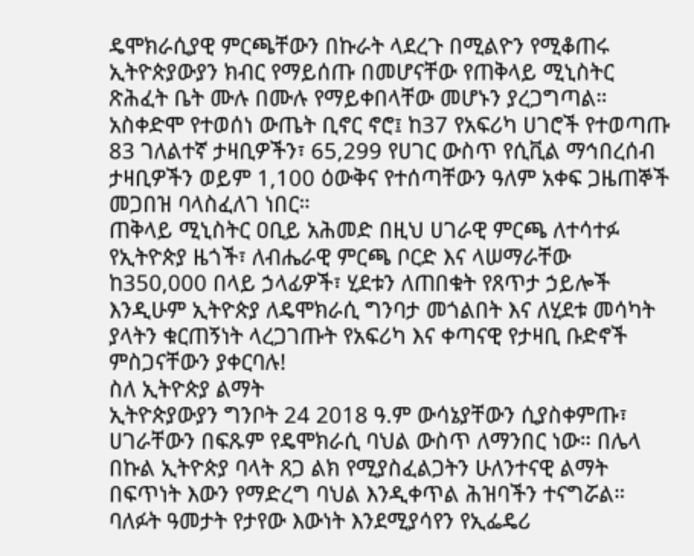ዴሞክራሲያዊ ምርጫቸውን በኩራት ላደረጉ በሚልዮን የሚቆጠሩ ኢትዮጵያውያን ክብር የማይሰጡ በመሆናቸው የጠቅላይ ሚኒስትር ጽሕፈት ቤት ሙሉ በሙሉ የማይቀበላቸው መሆኑን ያረጋግጣል። አስቀድሞ የተወሰነ ውጤት ቢኖር ኖሮ፤ ከ37 የአፍሪካ ሀገሮች የተወጣጡ 83 ገለልተኛ ታዛቢዎችን፣ 65,299 የሀገር ውስጥ የሲቪል ማኅበረሰብ ታዛቢዎችን ወይም 1,100 ዕውቅና የተሰጣቸውን ዓለም አቀፍ ጋዜጠኞች መጋበዝ ባላስፈለገ ነበር።
ጠቅላይ ሚኒስትር ዐቢይ አሕመድ በዚህ ሀገራዊ ምርጫ ለተሳተፉ የኢትዮጵያ ዜጎች፣ ለብሔራዊ ምርጫ ቦርድ እና ላሠማራቸው ከ350,000 በላይ ኃላፊዎች፣ ሂደቱን ለጠበቁት የጸጥታ ኃይሎች እንዲሁም ኢትዮጵያ ለዴሞክራሲ ግንባታ መጎልበት እና ለሂደቱ መሳካት ያላትን ቁርጠኝነት ላረጋገጡት የአፍሪካ እና ቀጣናዊ የታዛቢ ቡድኖች ምስጋናቸውን ያቀርባሉ!
ስለ ኢትዮጵያ ልማት
ኢትዮጵያውያን ግንቦት 24 2018 ዓ.ም ውሳኔያቸውን ሲያስቀምጡ፣ ሀገራቸውን በፍጹም የዴሞክራሲ ባህል ውስጥ ለማንበር ነው። በሌላ በኩል ኢትዮጵያ ባላት ጸጋ ልክ የሚያስፈልጋትን ሁለንተናዊ ልማት በፍጥነት እውን የማድረግ ባህል እንዲቀጥል ሕዝባችን ተናግሯል።
ባለፉት ዓመታት የታየው እውነት እንደሚያሳየን የኢፌዴሪ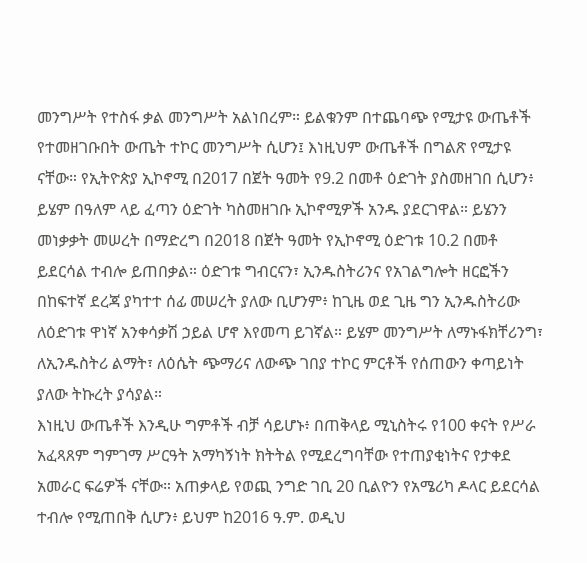መንግሥት የተስፋ ቃል መንግሥት አልነበረም። ይልቁንም በተጨባጭ የሚታዩ ውጤቶች የተመዘገቡበት ውጤት ተኮር መንግሥት ሲሆን፤ እነዚህም ውጤቶች በግልጽ የሚታዩ ናቸው። የኢትዮጵያ ኢኮኖሚ በ2017 በጀት ዓመት የ9.2 በመቶ ዕድገት ያስመዘገበ ሲሆን፥ ይሄም በዓለም ላይ ፈጣን ዕድገት ካስመዘገቡ ኢኮኖሚዎች አንዱ ያደርገዋል። ይሄንን መነቃቃት መሠረት በማድረግ በ2018 በጀት ዓመት የኢኮኖሚ ዕድገቱ 10.2 በመቶ ይደርሳል ተብሎ ይጠበቃል። ዕድገቱ ግብርናን፣ ኢንዱስትሪንና የአገልግሎት ዘርፎችን በከፍተኛ ደረጃ ያካተተ ሰፊ መሠረት ያለው ቢሆንም፥ ከጊዜ ወደ ጊዜ ግን ኢንዱስትሪው ለዕድገቱ ዋነኛ አንቀሳቃሽ ኃይል ሆኖ እየመጣ ይገኛል። ይሄም መንግሥት ለማኑፋክቸሪንግ፣ ለኢንዱስትሪ ልማት፣ ለዕሴት ጭማሪና ለውጭ ገበያ ተኮር ምርቶች የሰጠውን ቀጣይነት ያለው ትኩረት ያሳያል።
እነዚህ ውጤቶች እንዲሁ ግምቶች ብቻ ሳይሆኑ፥ በጠቅላይ ሚኒስትሩ የ100 ቀናት የሥራ አፈጻጸም ግምገማ ሥርዓት አማካኝነት ክትትል የሚደረግባቸው የተጠያቂነትና የታቀደ አመራር ፍሬዎች ናቸው። አጠቃላይ የወጪ ንግድ ገቢ 20 ቢልዮን የአሜሪካ ዶላር ይደርሳል ተብሎ የሚጠበቅ ሲሆን፥ ይህም ከ2016 ዓ.ም. ወዲህ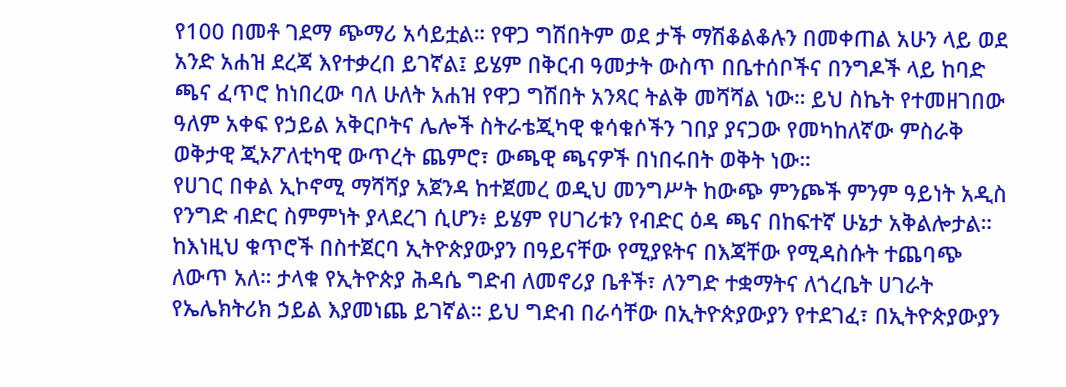የ100 በመቶ ገደማ ጭማሪ አሳይቷል። የዋጋ ግሽበትም ወደ ታች ማሽቆልቆሉን በመቀጠል አሁን ላይ ወደ አንድ አሐዝ ደረጃ እየተቃረበ ይገኛል፤ ይሄም በቅርብ ዓመታት ውስጥ በቤተሰቦችና በንግዶች ላይ ከባድ ጫና ፈጥሮ ከነበረው ባለ ሁለት አሐዝ የዋጋ ግሽበት አንጻር ትልቅ መሻሻል ነው። ይህ ስኬት የተመዘገበው ዓለም አቀፍ የኃይል አቅርቦትና ሌሎች ስትራቴጂካዊ ቁሳቁሶችን ገበያ ያናጋው የመካከለኛው ምስራቅ ወቅታዊ ጂኦፖለቲካዊ ውጥረት ጨምሮ፣ ውጫዊ ጫናዎች በነበሩበት ወቅት ነው።
የሀገር በቀል ኢኮኖሚ ማሻሻያ አጀንዳ ከተጀመረ ወዲህ መንግሥት ከውጭ ምንጮች ምንም ዓይነት አዲስ የንግድ ብድር ስምምነት ያላደረገ ሲሆን፥ ይሄም የሀገሪቱን የብድር ዕዳ ጫና በከፍተኛ ሁኔታ አቅልሎታል። ከእነዚህ ቁጥሮች በስተጀርባ ኢትዮጵያውያን በዓይናቸው የሚያዩትና በእጃቸው የሚዳስሱት ተጨባጭ ለውጥ አለ። ታላቁ የኢትዮጵያ ሕዳሴ ግድብ ለመኖሪያ ቤቶች፣ ለንግድ ተቋማትና ለጎረቤት ሀገራት የኤሌክትሪክ ኃይል እያመነጨ ይገኛል። ይህ ግድብ በራሳቸው በኢትዮጵያውያን የተደገፈ፣ በኢትዮጵያውያን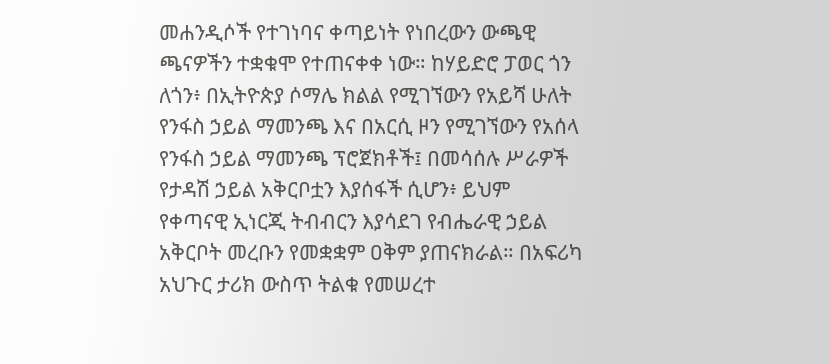መሐንዲሶች የተገነባና ቀጣይነት የነበረውን ውጫዊ ጫናዎችን ተቋቁሞ የተጠናቀቀ ነው። ከሃይድሮ ፓወር ጎን ለጎን፥ በኢትዮጵያ ሶማሌ ክልል የሚገኘውን የአይሻ ሁለት የንፋስ ኃይል ማመንጫ እና በአርሲ ዞን የሚገኘውን የአሰላ የንፋስ ኃይል ማመንጫ ፕሮጀክቶች፤ በመሳሰሉ ሥራዎች የታዳሽ ኃይል አቅርቦቷን እያሰፋች ሲሆን፥ ይህም የቀጣናዊ ኢነርጂ ትብብርን እያሳደገ የብሔራዊ ኃይል አቅርቦት መረቡን የመቋቋም ዐቅም ያጠናክራል። በአፍሪካ አህጉር ታሪክ ውስጥ ትልቁ የመሠረተ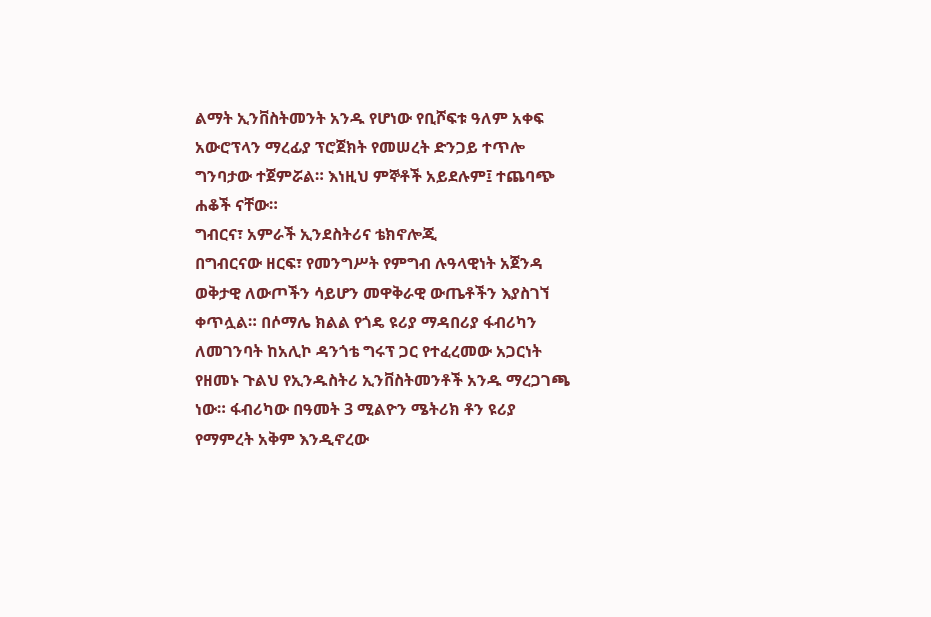ልማት ኢንቨስትመንት አንዱ የሆነው የቢሾፍቱ ዓለም አቀፍ አውሮፕላን ማረፊያ ፕሮጀክት የመሠረት ድንጋይ ተጥሎ ግንባታው ተጀምሯል። እነዚህ ምኞቶች አይደሉም፤ ተጨባጭ ሐቆች ናቸው።
ግብርና፣ አምራች ኢንደስትሪና ቴክኖሎጂ
በግብርናው ዘርፍ፣ የመንግሥት የምግብ ሉዓላዊነት አጀንዳ ወቅታዊ ለውጦችን ሳይሆን መዋቅራዊ ውጤቶችን እያስገኘ ቀጥሏል። በሶማሌ ክልል የጎዴ ዩሪያ ማዳበሪያ ፋብሪካን ለመገንባት ከአሊኮ ዳንጎቴ ግሩፕ ጋር የተፈረመው አጋርነት የዘመኑ ጉልህ የኢንዱስትሪ ኢንቨስትመንቶች አንዱ ማረጋገጫ ነው። ፋብሪካው በዓመት 3 ሚልዮን ሜትሪክ ቶን ዩሪያ የማምረት አቅም እንዲኖረው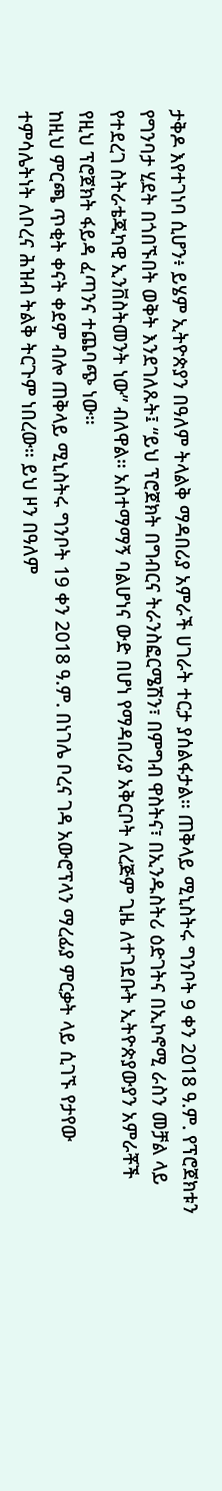ታቅዶ እየተገነባ ሲሆን፥ ይሄም ኢትዮጵያን በዓለም ትላልቅ ማዳበሪያ አምራች ሀገራት ተርታ ያሰልፋታል። ጠቅላይ ሚኒስትሩ ግንቦት 9 ቀን 2018 ዓ.ም. የፕሮጀክቱን የግንባታ ሂደት በጎበኙበት ወቅት እንደገለጹት፤ “ይህ ፕሮጀክት በግብርና ትራንስፎርሜሽን፣ በምግብ ዋስትና፣ በኢንዱስትሪ ዕድገትና በኢኮኖሚ ራስን መቻል ላይ የተደረገ ስትራቴጂካዊ ኢንቨስትመንት ነው” ብለዋል። አስተማማኝ ባልሆነና ውድ በሆነ የማዳበሪያ አቅርቦት ለረጅም ጊዜ ለተገደቡት ኢትዮጵያውያን አምራቾች የዚህ ፕሮጀክት ፋይዳ ፈጣንና ተጨባጭ ነው።
ከዚህ ምርጫ ጥቂት ቀናት ቀደም ብሎ ጠቅላይ ሚኒስትሩ ግንቦት 19 ቀን 2018 ዓ.ም. በነገሌ ቦረና ገዳ አውሮፕላን ማረፊያ ምርቃት ላይ ሲገኙ የታየው ተምሳሌትነት ለቦረና ሕዝብ ትልቅ ትርጉም ነበረው። ይህ ዞን በዓለም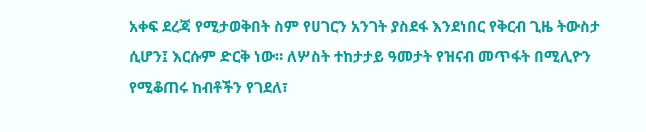አቀፍ ደረጃ የሚታወቅበት ስም የሀገርን አንገት ያስደፋ እንደነበር የቅርብ ጊዜ ትውስታ ሲሆን፤ እርሱም ድርቅ ነው። ለሦስት ተከታታይ ዓመታት የዝናብ መጥፋት በሚሊዮን የሚቆጠሩ ከብቶችን የገደለ፣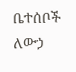ቤተሰቦች ለውኃ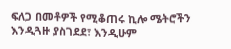ፍለጋ በመቶዎች የሚቆጠሩ ኪሎ ሜትሮችን እንዲጓዙ ያስገደደ፣ እንዲሁም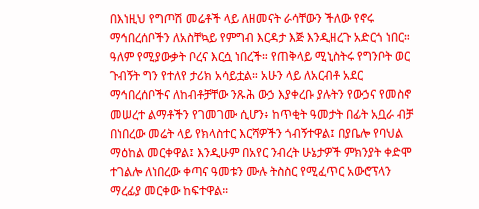በእነዚህ የግጦሽ መሬቶች ላይ ለዘመናት ራሳቸውን ችለው የኖሩ ማኅበረሰቦችን ለአስቸኳይ የምግብ እርዳታ እጅ እንዲዘረጉ አድርጎ ነበር። ዓለም የሚያውቃት ቦረና እርሷ ነበረች። የጠቅላይ ሚኒስትሩ የግንቦት ወር ጉብኝት ግን የተለየ ታሪክ አሳይቷል። አሁን ላይ ለአርብቶ አደር ማኅበረሰቦችና ለከብቶቻቸው ንጹሕ ውኃ እያቀረቡ ያሉትን የውኃና የመስኖ መሠረተ ልማቶችን የገመገሙ ሲሆን፥ ከጥቂት ዓመታት በፊት አቧራ ብቻ በነበረው መሬት ላይ የክላስተር እርሻዎችን ጎብኝተዋል፤ በያቤሎ የባህል ማዕከል መርቀዋል፤ እንዲሁም በአየር ንብረት ሁኔታዎች ምክንያት ቀድሞ ተገልሎ ለነበረው ቀጣና ዓመቱን ሙሉ ትስስር የሚፈጥር አውሮፕላን ማረፊያ መርቀው ከፍተዋል።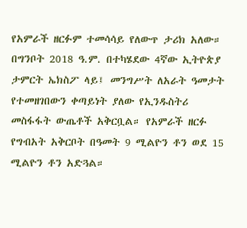የአምራች ዘርፉም ተመሳሳይ የለውጥ ታሪክ አለው። በግንቦት 2018 ዓ.ም. በተካሄደው 4ኛው ኢትዮጵያ ታምርት ኤክስፖ ላይ፤ መንግሥት ለአራት ዓመታት የተመዘገበውን ቀጣይነት ያለው የኢንዱስትሪ መስፋፋት ውጤቶች አቅርቧል። የአምራች ዘርፉ የግብአት አቅርቦት በዓመት 9 ሚልዮን ቶን ወደ 15 ሚልዮን ቶን አድጓል።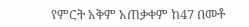የምርት አቅም አጠቃቀም ከ47 በመቶ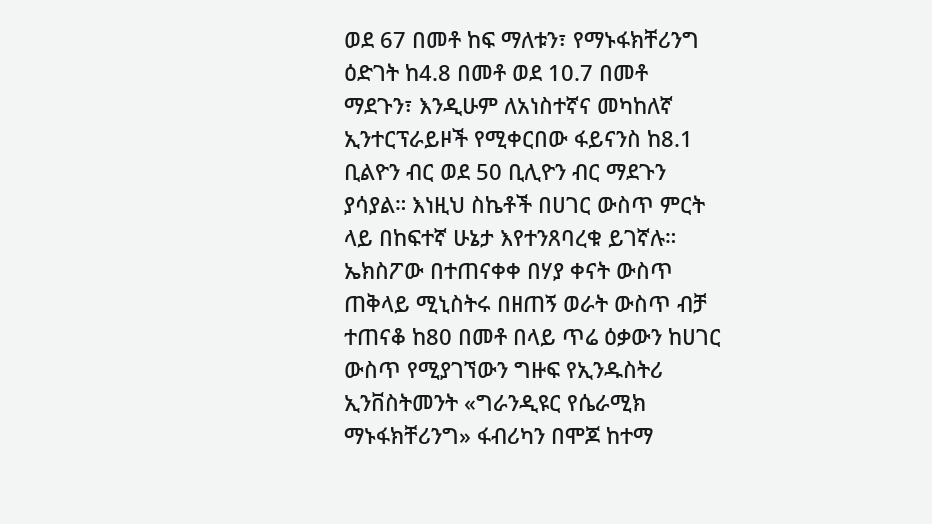ወደ 67 በመቶ ከፍ ማለቱን፣ የማኑፋክቸሪንግ ዕድገት ከ4.8 በመቶ ወደ 10.7 በመቶ ማደጉን፣ እንዲሁም ለአነስተኛና መካከለኛ ኢንተርፕራይዞች የሚቀርበው ፋይናንስ ከ8.1 ቢልዮን ብር ወደ 50 ቢሊዮን ብር ማደጉን ያሳያል። እነዚህ ስኬቶች በሀገር ውስጥ ምርት ላይ በከፍተኛ ሁኔታ እየተንጸባረቁ ይገኛሉ። ኤክስፖው በተጠናቀቀ በሃያ ቀናት ውስጥ ጠቅላይ ሚኒስትሩ በዘጠኝ ወራት ውስጥ ብቻ ተጠናቆ ከ80 በመቶ በላይ ጥሬ ዕቃውን ከሀገር ውስጥ የሚያገኘውን ግዙፍ የኢንዱስትሪ ኢንቨስትመንት «ግራንዲዩር የሴራሚክ ማኑፋክቸሪንግ» ፋብሪካን በሞጆ ከተማ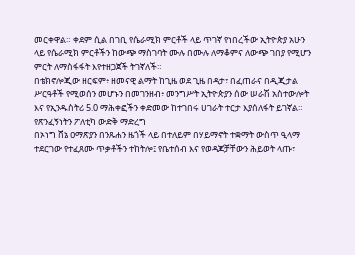መርቀዋል። ቀደም ሲል በገቢ የሴራሚክ ምርቶች ላይ ጥገኛ የነበረችው ኢትዮጵያ አሁን ላይ የሴራሚክ ምርቶችን ከውጭ ማስገባት ሙሉ በሙሉ ለማቆምና ለውጭ ገበያ የሚሆን ምርት ለማስፋፋት እየተዘጋጀች ትገኛለች።
በቴክኖሎጂው ዘርፍም፥ ዘመናዊ ልማት ከጊዜ ወደ ጊዜ በዳታ፣ በፈጠራና በዲጂታል ሥርዓቶች የሚወሰን መሆኑን በመገንዘብ፥ መንግሥት ኢትዮጵያን ሰው ሠራሽ አስተውሎት እና የኢንዱስትሪ 5.0 ማሕቀፎችን ቀድመው ከተገበሩ ሀገራት ተርታ እያሰለፋት ይገኛል።
የጽንፈኝነትን ፖለቲካ ውድቅ ማድረግ
በኦነግ ሸኔ ዐማጽያን በንጹሐን ዜጎች ላይ በተለይም በሃይማኖት ተቋማት ውስጥ ዒላማ ተደርገው የተፈጸሙ ጥቃቶችን ተከትሎ፤ የቤተሰብ እና የወዳጆቻቸውን ሕይወት ላጡ፣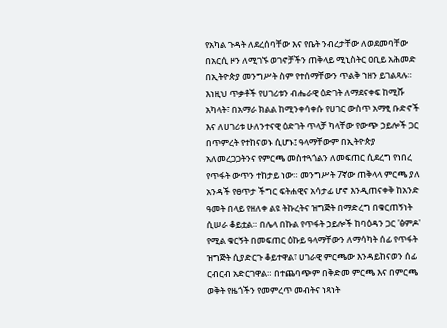የአካል ጉዳት ለደረሰባቸው እና የቤት ንብረታቸው ለወደመባቸው በአርሲ ዞን ለሚገኙ ወገኖቻችን ጠቅላይ ሚኒስትር ዐቢይ አሕመድ በኢትዮጵያ መንግሥት ስም የተሰማቸውን ጥልቅ ኀዘን ይገልጻሉ።
እነዚህ ጥቃቶች የሀገሪቱን ብሔራዊ ዕድገት ለማደናቀፍ ከሚሹ አካላት፣ በአማራ ክልል ከሚንቀሳቀሱ የሀገር ውስጥ አማፂ ቡድኖች እና ለሀገሪቱ ሁለንተናዊ ዕድገት ጥላቻ ካላቸው የውጭ ኃይሎች ጋር በጥምረት የተከናወኑ ሲሆኑ፤ ዓላማቸውም በኢትዮጵያ አለመረጋጋትንና የምርጫ መስተጓጎልን ለመፍጠር ሲደረግ የነበረ የጥፋት ውጥን ተከታይ ነው። መንግሥት 7ኛው ጠቅላላ ምርጫ ያለ አንዳች የፀጥታ ችግር ፍትሐዊና አሳታፊ ሆኖ እንዲጠናቀቅ ከአንድ ዓመት በላይ የዘለቀ ልዩ ትኩረትና ዝግጅት በማድረግ በቁርጠኝነት ሲሠራ ቆይቷል። በሌላ በኩል የጥፋት ኃይሎች ከባዕዳን ጋር 'ፅምዶ' የሚል ቁርኝት በመፍጠር ዕኩይ ዓላማቸውን ለማሳካት ሰፊ የጥፋት ዝግጅት ሲያድርጉ ቆይተዋል፣ ሀገራዊ ምርጫው እንዳይከናወን ሰፊ ርብርብ አድርገዋል። በተጨባጭም በቅድመ ምርጫ እና በምርጫ ወቅት የዜጎችን የመምረጥ መብትና ነጻነት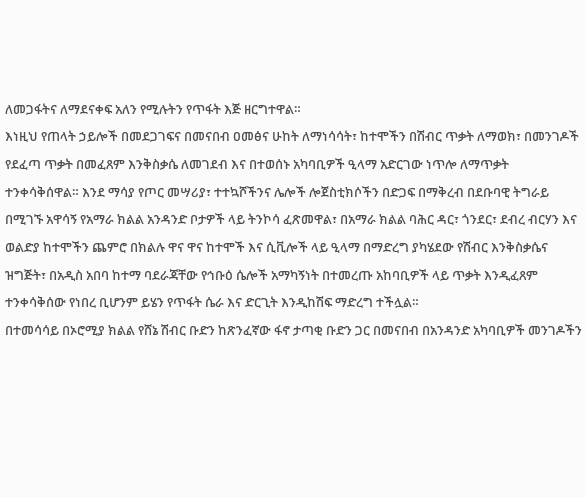ለመጋፋትና ለማደናቀፍ አለን የሚሉትን የጥፋት እጅ ዘርግተዋል።
እነዚህ የጠላት ኃይሎች በመደጋገፍና በመናበብ ዐመፅና ሁከት ለማነሳሳት፣ ከተሞችን በሽብር ጥቃት ለማወክ፣ በመንገዶች የደፈጣ ጥቃት በመፈጸም እንቅስቃሴ ለመገደብ እና በተወሰኑ አካባቢዎች ዒላማ አድርገው ነጥሎ ለማጥቃት ተንቀሳቅሰዋል። እንደ ማሳያ የጦር መሣሪያ፣ ተተኳሾችንና ሌሎች ሎጀስቲክሶችን በድጋፍ በማቅረብ በደቡባዊ ትግራይ በሚገኙ አዋሳኝ የአማራ ክልል አንዳንድ ቦታዎች ላይ ትንኮሳ ፈጽመዋል፣ በአማራ ክልል ባሕር ዳር፣ ጎንደር፣ ደብረ ብርሃን እና ወልድያ ከተሞችን ጨምሮ በክልሉ ዋና ዋና ከተሞች እና ሲቪሎች ላይ ዒላማ በማድረግ ያካሄደው የሽብር እንቅስቃሴና ዝግጅት፣ በአዲስ አበባ ከተማ ባደራጃቸው የኅቡዕ ሴሎች አማካኝነት በተመረጡ አከባቢዎች ላይ ጥቃት እንዲፈጸም ተንቀሳቅሰው የነበረ ቢሆንም ይሄን የጥፋት ሴራ እና ድርጊት እንዲከሽፍ ማድረግ ተችሏል።
በተመሳሳይ በኦሮሚያ ክልል የሸኔ ሽብር ቡድን ከጽንፈኛው ፋኖ ታጣቂ ቡድን ጋር በመናበብ በአንዳንድ አካባቢዎች መንገዶችን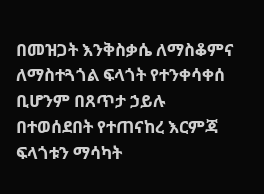በመዝጋት እንቅስቃሴ ለማስቆምና ለማስተጓጎል ፍላጎት የተንቀሳቀሰ ቢሆንም በጸጥታ ኃይሉ በተወሰደበት የተጠናከረ እርምጃ ፍላጎቱን ማሳካት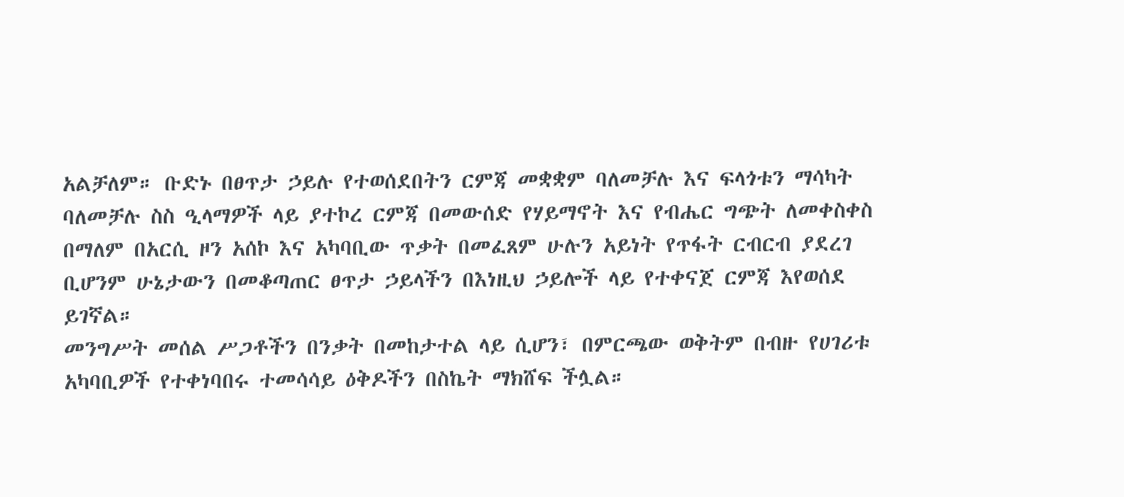አልቻለም። ቡድኑ በፀጥታ ኃይሉ የተወሰደበትን ርምጃ መቋቋም ባለመቻሉ እና ፍላጎቱን ማሳካት ባለመቻሉ ስስ ዒላማዎች ላይ ያተኮረ ርምጃ በመውሰድ የሃይማኖት እና የብሔር ግጭት ለመቀስቀስ በማለም በአርሲ ዞን አሰኮ እና አካባቢው ጥቃት በመፈጸም ሁሉን አይነት የጥፋት ርብርብ ያደረገ ቢሆንም ሁኔታውን በመቆጣጠር ፀጥታ ኃይላችን በእነዚህ ኃይሎች ላይ የተቀናጀ ርምጃ እየወሰደ ይገኛል።
መንግሥት መሰል ሥጋቶችን በንቃት በመከታተል ላይ ሲሆን፣ በምርጫው ወቅትም በብዙ የሀገሪቱ አካባቢዎች የተቀነባበሩ ተመሳሳይ ዕቅዶችን በስኬት ማክሸፍ ችሏል።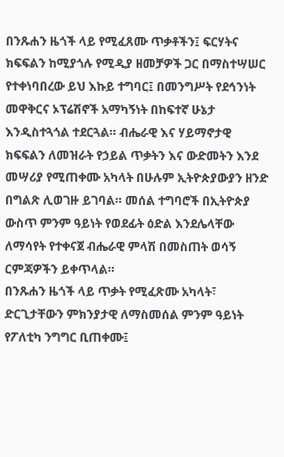በንጹሐን ዜጎች ላይ የሚፈጸሙ ጥቃቶችን፤ ፍርሃትና ክፍፍልን ከሚያጎሉ የሚዲያ ዘመቻዎች ጋር በማስተሣሠር የተቀነባበረው ይህ እኩይ ተግባር፤ በመንግሥት የደኅንነት መዋቅርና ኦፕሬሽኖች አማካኝነት በከፍተኛ ሁኔታ እንዲስተጓጎል ተደርጓል። ብሔራዊ እና ሃይማኖታዊ ክፍፍልን ለመዝራት የኃይል ጥቃትን እና ውድመትን እንደ መሣሪያ የሚጠቀሙ አካላት በሁሉም ኢትዮጵያውያን ዘንድ በግልጽ ሊወገዙ ይገባል። መሰል ተግባሮች በኢትዮጵያ ውስጥ ምንም ዓይነት የወደፊት ዕድል እንደሌላቸው ለማሳየት የተቀናጀ ብሔራዊ ምላሽ በመስጠት ወሳኝ ርምጃዎችን ይቀጥላል።
በንጹሐን ዜጎች ላይ ጥቃት የሚፈጽሙ አካላት፣ ድርጊታቸውን ምክንያታዊ ለማስመሰል ምንም ዓይነት የፖለቲካ ንግግር ቢጠቀሙ፤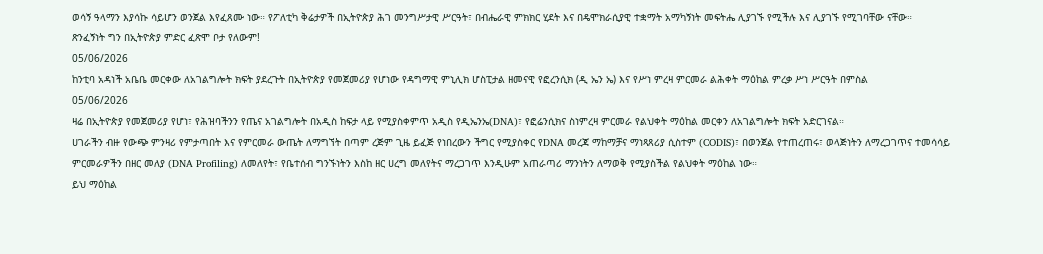ወሳኝ ዓላማን እያሳኩ ሳይሆን ወንጀል እየፈጸሙ ነው። የፖለቲካ ቅሬታዎች በኢትዮጵያ ሕገ መንግሥታዊ ሥርዓት፣ በብሔራዊ ምክክር ሂደት እና በዴሞክራሲያዊ ተቋማት አማካኝነት መፍትሔ ሊያገኙ የሚችሉ እና ሊያገኙ የሚገባቸው ናቸው።
ጽንፈኝነት ግን በኢትዮጵያ ምድር ፈጽሞ ቦታ የለውም!
05/06/2026
ከንቲባ አዳነች አቤቤ መርቀው ለአገልግሎት ክፍት ያደረጉት በኢትዮጵያ የመጀመሪያ የሆነው የዳግማዊ ምኒሊክ ሆስፒታል ዘመናዊ የፎረንሲክ (ዲ ኤን ኤ) እና የሥነ ምረዛ ምርመራ ልሕቀት ማዕከል ምረቃ ሥነ ሥርዓት በምስል
05/06/2026
ዛሬ በኢትዮጵያ የመጀመሪያ የሆነ፣ የሕዝባችንን የጤና አገልግሎት በአዲስ ከፍታ ላይ የሚያስቀምጥ አዲስ የዲኤንኤ(DNA)፣ የፎሬንሲክና ስነምረዛ ምርመራ የልህቀት ማዕከል መርቀን ለአገልግሎት ክፍት አድርገናል።
ሀገራችን ብዙ የውጭ ምንዛሪ የምታጣበት እና የምርመራ ውጤት ለማግኘት በጣም ረጅም ጊዜ ይፈጅ የነበረውን ችግር የሚያስቀር የDNA መረጃ ማከማቻና ማነጻጸሪያ ሲስተም (CODIS)፣ በወንጀል የተጠረጠሩ፣ ወላጅነትን ለማረጋገጥና ተመሳሳይ ምርመራዎችን በዘር መለያ (DNA Profiling) ለመለየት፣ የቤተሰብ ግንኙነትን እስከ ዘር ሀረግ መለየትና ማረጋገጥ እንዲሁም አጠራጣሪ ማንነትን ለማወቅ የሚያስችል የልህቀት ማዕከል ነው።
ይህ ማዕከል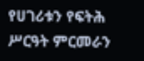የሀገሪቱን የፍትሕ ሥርዓት ምርመራን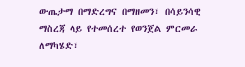ውጤታማ በማድረግና በማዘመን፣ በሳይንሳዊ ማስረጃ ላይ የተመሰረተ የወንጀል ምርመራ ለማካሄድ፣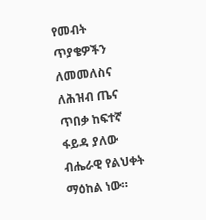የመብት ጥያቄዎችን ለመመለስና ለሕዝብ ጤና ጥበቃ ከፍተኛ ፋይዳ ያለው ብሔራዊ የልህቀት ማዕከል ነው።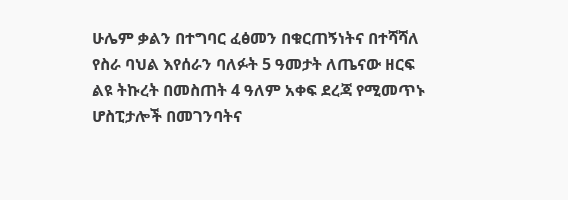ሁሌም ቃልን በተግባር ፈፅመን በቁርጠኝነትና በተሻሻለ የስራ ባህል እየሰራን ባለፉት 5 ዓመታት ለጤናው ዘርፍ ልዩ ትኩረት በመስጠት 4 ዓለም አቀፍ ደረጃ የሚመጥኑ ሆስፒታሎች በመገንባትና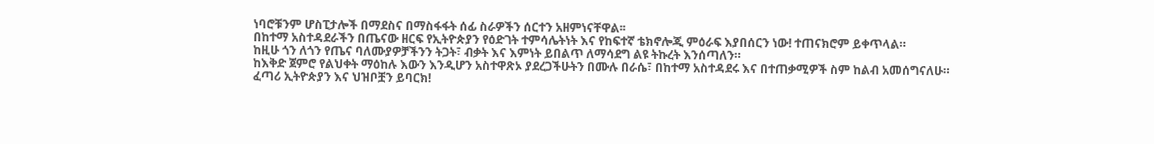ነባሮቹንም ሆስፒታሎች በማደስና በማስፋፋት ሰፊ ስራዎችን ሰርተን አዘምነናቸዋል፡፡
በከተማ አስተዳደራችን በጤናው ዘርፍ የኢትዮጵያን የዕድገት ተምሳሌትነት እና የከፍተኛ ቴክኖሎጂ ምዕራፍ እያበሰርን ነው! ተጠናክሮም ይቀጥላል።
ከዚሁ ጎን ለጎን የጤና ባለሙያዎቻችንን ትጋት፣ ብቃት እና እምነት ይበልጥ ለማሳደግ ልዩ ትኩረት እንሰጣለን።
ከእቅድ ጀምሮ የልህቀት ማዕከሉ እውን እንዲሆን አስተዋጽኦ ያደረጋችሁትን በሙሉ በራሴ፣ በከተማ አስተዳደሩ እና በተጠቃሚዎች ስም ከልብ አመሰግናለሁ።
ፈጣሪ ኢትዮጵያን እና ህዝቦቿን ይባርክ!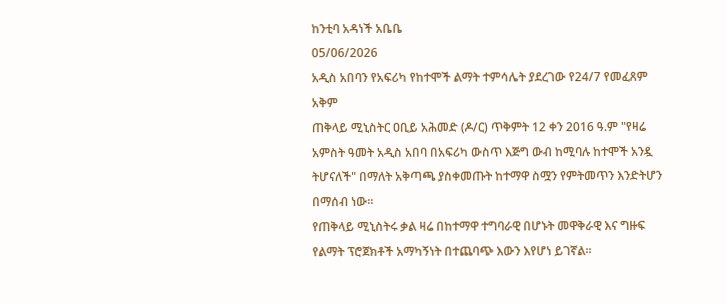ከንቲባ አዳነች አቤቤ
05/06/2026
አዲስ አበባን የአፍሪካ የከተሞች ልማት ተምሳሌት ያደረገው የ24/7 የመፈጸም አቅም
ጠቅላይ ሚኒስትር ዐቢይ አሕመድ (ዶ/ር) ጥቅምት 12 ቀን 2016 ዓ.ም "የዛሬ አምስት ዓመት አዲስ አበባ በአፍሪካ ውስጥ እጅግ ውብ ከሚባሉ ከተሞች አንዷ ትሆናለች" በማለት አቅጣጫ ያስቀመጡት ከተማዋ ስሟን የምትመጥን እንድትሆን በማሰብ ነው።
የጠቅላይ ሚኒስትሩ ቃል ዛሬ በከተማዋ ተግባራዊ በሆኑት መዋቅራዊ እና ግዙፍ የልማት ፕሮጀክቶች አማካኝነት በተጨባጭ እውን እየሆነ ይገኛል።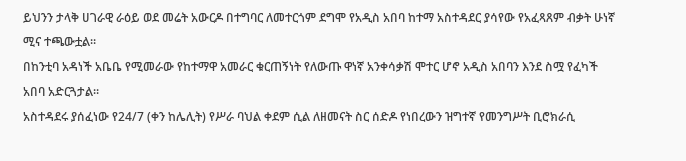ይህንን ታላቅ ሀገራዊ ራዕይ ወደ መሬት አውርዶ በተግባር ለመተርጎም ደግሞ የአዲስ አበባ ከተማ አስተዳደር ያሳየው የአፈጻጸም ብቃት ሁነኛ ሚና ተጫውቷል።
በከንቲባ አዳነች አቤቤ የሚመራው የከተማዋ አመራር ቁርጠኝነት የለውጡ ዋነኛ አንቀሳቃሽ ሞተር ሆኖ አዲስ አበባን እንደ ስሟ የፈካች አበባ አድርጓታል።
አስተዳደሩ ያሰፈነው የ24/7 (ቀን ከሌሊት) የሥራ ባህል ቀደም ሲል ለዘመናት ስር ሰድዶ የነበረውን ዝግተኛ የመንግሥት ቢሮክራሲ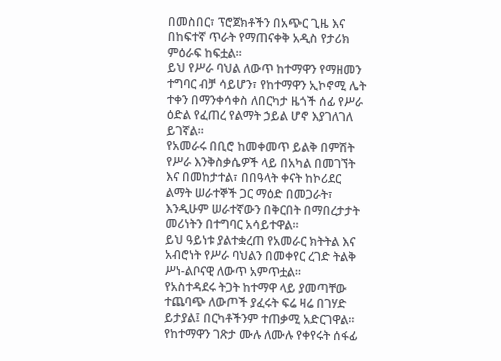በመስበር፣ ፕሮጀክቶችን በአጭር ጊዜ እና በከፍተኛ ጥራት የማጠናቀቅ አዲስ የታሪክ ምዕራፍ ከፍቷል።
ይህ የሥራ ባህል ለውጥ ከተማዋን የማዘመን ተግባር ብቻ ሳይሆን፣ የከተማዋን ኢኮኖሚ ሌት ተቀን በማንቀሳቀስ ለበርካታ ዜጎች ሰፊ የሥራ ዕድል የፈጠረ የልማት ኃይል ሆኖ እያገለገለ ይገኛል።
የአመራሩ በቢሮ ከመቀመጥ ይልቅ በምሽት የሥራ እንቅስቃሴዎች ላይ በአካል በመገኘት እና በመከታተል፣ በበዓላት ቀናት ከኮሪደር ልማት ሠራተኞች ጋር ማዕድ በመጋራት፣ እንዲሁም ሠራተኛውን በቅርበት በማበረታታት መሪነትን በተግባር አሳይተዋል።
ይህ ዓይነቱ ያልተቋረጠ የአመራር ክትትል እና አብሮነት የሥራ ባህልን በመቀየር ረገድ ትልቅ ሥነ-ልቦናዊ ለውጥ አምጥቷል።
የአስተዳደሩ ትጋት ከተማዋ ላይ ያመጣቸው ተጨባጭ ለውጦች ያፈሩት ፍሬ ዛሬ በገሃድ ይታያል፤ በርካቶችንም ተጠቃሚ አድርገዋል።
የከተማዋን ገጽታ ሙሉ ለሙሉ የቀየሩት ሰፋፊ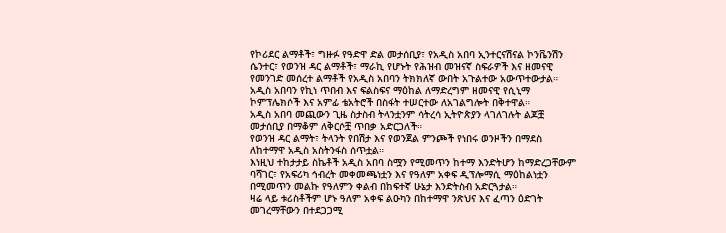የኮሪደር ልማቶች፣ ግዙፉ የዓድዋ ድል መታሰቢያ፣ የአዲስ አበባ ኢንተርናሽናል ኮንቬንሽን ሴንተር፣ የወንዝ ዳር ልማቶች፣ ማራኪ የሆኑት የሕዝብ መዝናኛ ስፍራዎች እና ዘመናዊ የመንገድ መሰረተ ልማቶች የአዲስ አበባን ትክክለኛ ውበት አጉልተው አውጥተውታል።
አዲስ አበባን የኪነ ጥበብ እና ፍልስፍና ማዕከል ለማድረግም ዘመናዊ የሲኒማ ኮምፕሌክሶች እና አምፊ ቴአትሮች በስፋት ተሠርተው ለአገልግሎት በቅተዋል።
አዲስ አበባ መጪውን ጊዜ ስታስብ ትላንቷንም ሳትረሳ ኢትዮጵያን ላገለገሉት ልጆቿ መታሰቢያ በማቆም ለቅርሶቿ ጥበቃ አድርጋለች።
የወንዝ ዳር ልማት፣ ትላንት የበሽታ እና የወንጀል ምንጮች የነበሩ ወንዞችን በማደስ ለከተማዋ አዲስ አስትንፋስ ሰጥቷል።
እነዚህ ተከታታይ ስኬቶች አዲስ አበባ ስሟን የሚመጥን ከተማ እንድትሆን ከማድረጋቸውም ባሻገር፣ የአፍሪካ ኅብረት መቀመጫነቷን እና የዓለም አቀፍ ዲፕሎማሲ ማዕከልነቷን በሚመጥን መልኩ የዓለምን ቀልብ በከፍተኛ ሁኔታ እንድትስብ አድርጓታል።
ዛሬ ላይ ቱሪስቶችም ሆኑ ዓለም አቀፍ ልዑካን በከተማዋ ንጽህና እና ፈጣን ዕድገት መገረማቸውን በተደጋጋሚ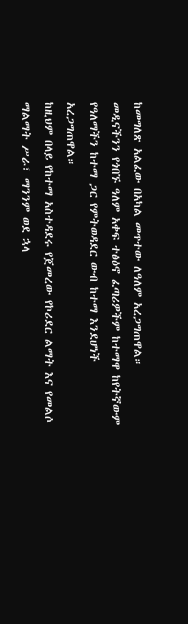ከመግለጽ አልፈው በአካል መጥተው ለዓለም አረጋግጠዋል።
መዲናችንን የጎበኙ ዓለም አቀፍ ተፅዕኖ ፈጣሪዎችም ከተማዋ ከየትኛውም የዓለማችን ከተማ ጋር የምትወዳደር ውብ ከተማ እንደሆነች አረጋግጠዋል።
ከዚህም በላይ የከተማ አስተዳደሩ የጀመረው የኮሪደር ልማት እና የመልሶ ማልማት ሥራ፣ ማንንም ወደ ኋላ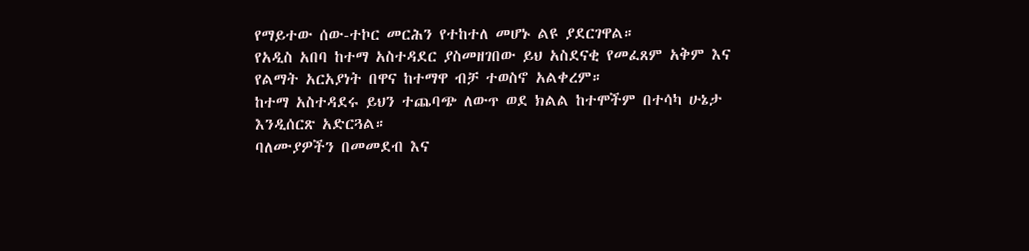የማይተው ሰው-ተኮር መርሕን የተከተለ መሆኑ ልዩ ያደርገዋል።
የአዲስ አበባ ከተማ አስተዳደር ያስመዘገበው ይህ አስደናቂ የመፈጸም አቅም እና የልማት አርአያነት በዋና ከተማዋ ብቻ ተወስኖ አልቀረም።
ከተማ አስተዳደሩ ይህን ተጨባጭ ለውጥ ወደ ክልል ከተሞችም በተሳካ ሁኔታ እንዲሰርጽ አድርጓል።
ባለሙያዎችን በመመደብ እና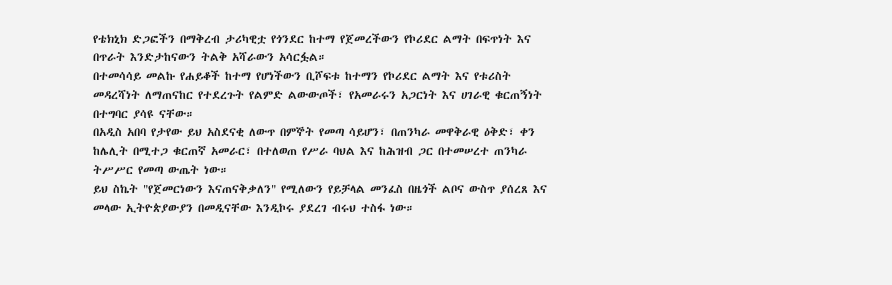የቴክኒክ ድጋፎችን በማቅረብ ታሪካዊቷ የጎንደር ከተማ የጀመረችውን የኮሪደር ልማት በፍጥነት እና በጥራት እንድታከናውን ትልቅ አሻራውን አሳርፏል።
በተመሳሳይ መልኩ የሐይቆች ከተማ የሆነችውን ቢሾፍቱ ከተማን የኮሪደር ልማት እና የቱሪስት መዳረሻነት ለማጠናከር የተደረጉት የልምድ ልውውጦች፣ የአመራሩን አጋርነት እና ሀገራዊ ቁርጠኝነት በተግባር ያሳዩ ናቸው።
በአዲስ አበባ የታየው ይህ አስደናቂ ለውጥ በምኞት የመጣ ሳይሆን፣ በጠንካራ መዋቅራዊ ዕቅድ፣ ቀን ከሌሊት በሚተጋ ቁርጠኛ አመራር፣ በተለወጠ የሥራ ባህል እና ከሕዝብ ጋር በተመሠረተ ጠንካራ ትሥሥር የመጣ ውጤት ነው።
ይህ ስኬት "የጀመርነውን እናጠናቅቃለን" የሚለውን የይቻላል መንፈስ በዜጎች ልቦና ውስጥ ያሰረጸ እና መላው ኢትዮጵያውያን በመዲናቸው እንዲኮሩ ያደረገ ብሩህ ተስፋ ነው።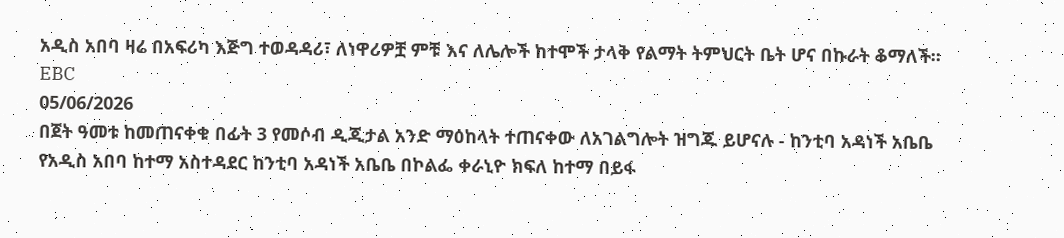አዲስ አበባ ዛሬ በአፍሪካ እጅግ ተወዳዳሪ፣ ለነዋሪዎቿ ምቹ እና ለሌሎች ከተሞች ታላቅ የልማት ትምህርት ቤት ሆና በኩራት ቆማለች።
EBC
05/06/2026
በጀት ዓመቱ ከመጠናቀቁ በፊት 3 የመሶብ ዲጂታል አንድ ማዕከላት ተጠናቀው ለአገልግሎት ዝግጁ ይሆናሉ - ከንቲባ አዳነች አቤቤ
የአዲስ አበባ ከተማ አስተዳደር ከንቲባ አዳነች አቤቤ በኮልፌ ቀራኒዮ ክፍለ ከተማ በይፋ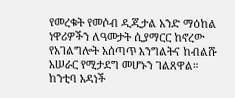የመረቁት የመሶብ ዲጂታል አንድ ማዕከል ነዋሪዎችን ለዓመታት ሲያማርር ከኖረው የአገልግሎት አሰጣጥ እንግልትና ከብልሹ አሠራር የሚታደግ መሆኑን ገልጸዋል።
ከንቲባ አዳነች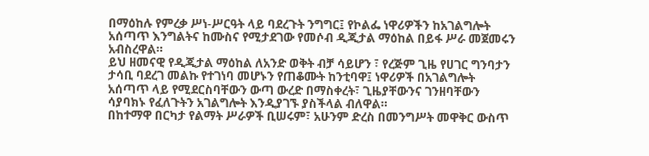በማዕከሉ የምረቃ ሥነ-ሥርዓት ላይ ባደረጉት ንግግር፤ የኮልፌ ነዋሪዎችን ከአገልግሎት አሰጣጥ እንግልትና ከሙስና የሚታደገው የመሶብ ዲጂታል ማዕከል በይፋ ሥራ መጀመሩን አብስረዋል።
ይህ ዘመናዊ የዲጂታል ማዕከል ለአንድ ወቅት ብቻ ሳይሆን ፣ የረጅም ጊዜ የሀገር ግንባታን ታሳቢ ባደረገ መልኩ የተገነባ መሆኑን የጠቆሙት ከንቲባዋ፤ ነዋሪዎች በአገልግሎት አሰጣጥ ላይ የሚደርስባቸውን ውጣ ውረድ በማስቀረት፣ ጊዜያቸውንና ገንዘባቸውን ሳያባክኑ የፈለጉትን አገልግሎት እንዲያገኙ ያስችላል ብለዋል።
በከተማዋ በርካታ የልማት ሥራዎች ቢሠሩም፣ አሁንም ድረስ በመንግሥት መዋቅር ውስጥ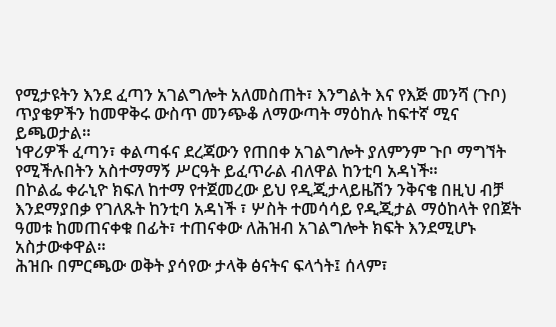የሚታዩትን እንደ ፈጣን አገልግሎት አለመስጠት፣ እንግልት እና የእጅ መንሻ (ጉቦ) ጥያቄዎችን ከመዋቅሩ ውስጥ መንጭቆ ለማውጣት ማዕከሉ ከፍተኛ ሚና ይጫወታል።
ነዋሪዎች ፈጣን፣ ቀልጣፋና ደረጃውን የጠበቀ አገልግሎት ያለምንም ጉቦ ማግኘት የሚችሉበትን አስተማማኝ ሥርዓት ይፈጥራል ብለዋል ከንቲባ አዳነች።
በኮልፌ ቀራኒዮ ክፍለ ከተማ የተጀመረው ይህ የዲጂታላይዜሽን ንቅናቄ በዚህ ብቻ እንደማያበቃ የገለጹት ከንቲባ አዳነች ፣ ሦስት ተመሳሳይ የዲጂታል ማዕከላት የበጀት ዓመቱ ከመጠናቀቁ በፊት፣ ተጠናቀው ለሕዝብ አገልግሎት ክፍት እንደሚሆኑ አስታውቀዋል።
ሕዝቡ በምርጫው ወቅት ያሳየው ታላቅ ፅናትና ፍላጎት፤ ሰላም፣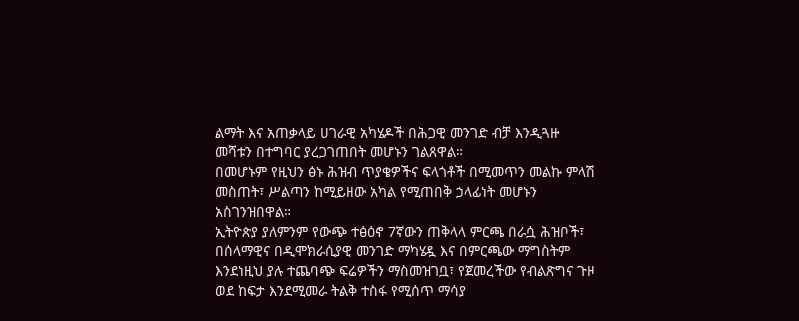ልማት እና አጠቃላይ ሀገራዊ አካሄዶች በሕጋዊ መንገድ ብቻ እንዲጓዙ መሻቱን በተግባር ያረጋገጠበት መሆኑን ገልጸዋል።
በመሆኑም የዚህን ፅኑ ሕዝብ ጥያቄዎችና ፍላጎቶች በሚመጥን መልኩ ምላሽ መስጠት፣ ሥልጣን ከሚይዘው አካል የሚጠበቅ ኃላፊነት መሆኑን አስገንዝበዋል።
ኢትዮጵያ ያለምንም የውጭ ተፅዕኖ 7ኛውን ጠቅላላ ምርጫ በራሷ ሕዝቦች፣ በሰላማዊና በዲሞክራሲያዊ መንገድ ማካሄዷ እና በምርጫው ማግስትም እንደነዚህ ያሉ ተጨባጭ ፍሬዎችን ማስመዝገቧ፣ የጀመረችው የብልጽግና ጉዞ ወደ ከፍታ እንደሚመራ ትልቅ ተስፋ የሚሰጥ ማሳያ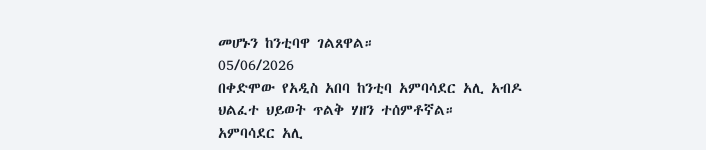መሆኑን ከንቲባዋ ገልጸዋል።
05/06/2026
በቀድሞው የአዲስ አበባ ከንቲባ አምባሳደር አሊ አብዶ ህልፈተ ህይወት ጥልቅ ሃዘን ተሰምቶኛል።
አምባሳደር አሊ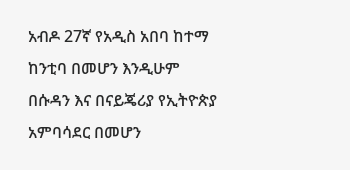አብዶ 27ኛ የአዲስ አበባ ከተማ ከንቲባ በመሆን እንዲሁም በሱዳን እና በናይጄሪያ የኢትዮጵያ አምባሳደር በመሆን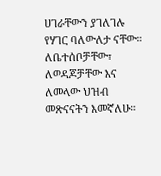ሀገራቸውን ያገለገሉ የሃገር ባለውለታ ናቸው።
ለቤተሰቦቻቸው፣ ለወዳጆቻቸው እና ለመላው ህዝብ መጽናናትን እመኛለሁ።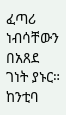ፈጣሪ ነብሳቸውን በአጸደ ገነት ያኑር።
ከንቲባ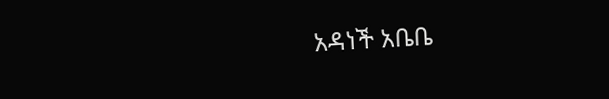አዳነች አቤቤ